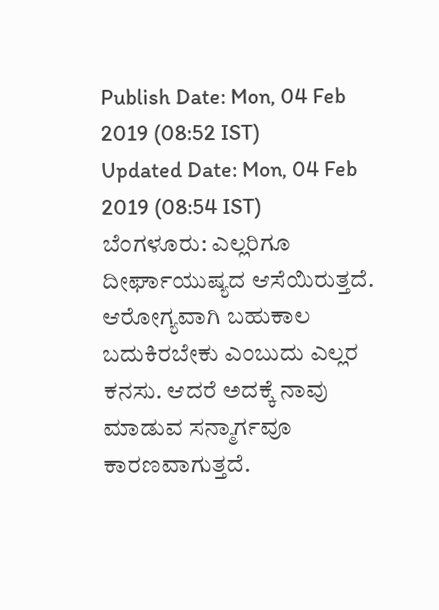Publish Date: Mon, 04 Feb 2019 (08:52 IST)
Updated Date: Mon, 04 Feb 2019 (08:54 IST)
ಬೆಂಗಳೂರು: ಎಲ್ಲರಿಗೂ ದೀರ್ಘಾಯುಷ್ಯದ ಆಸೆಯಿರುತ್ತದೆ. ಆರೋಗ್ಯವಾಗಿ ಬಹುಕಾಲ ಬದುಕಿರಬೇಕು ಎಂಬುದು ಎಲ್ಲರ ಕನಸು. ಆದರೆ ಅದಕ್ಕೆ ನಾವು ಮಾಡುವ ಸನ್ಮಾರ್ಗವೂ ಕಾರಣವಾಗುತ್ತದೆ.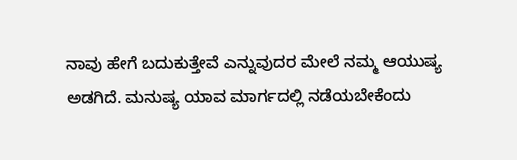ನಾವು ಹೇಗೆ ಬದುಕುತ್ತೇವೆ ಎನ್ನುವುದರ ಮೇಲೆ ನಮ್ಮ ಆಯುಷ್ಯ ಅಡಗಿದೆ. ಮನುಷ್ಯ ಯಾವ ಮಾರ್ಗದಲ್ಲಿ ನಡೆಯಬೇಕೆಂದು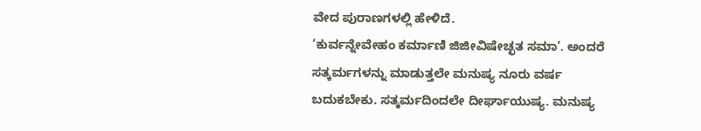ವೇದ ಪುರಾಣಗಳಲ್ಲಿ ಹೇಳಿದೆ.
‘ಕುರ್ವನ್ನೇವೇಹಂ ಕರ್ಮಾಣಿ ಜಿಜೀವಿಷೇಚ್ಛತ ಸಮಾ’. ಅಂದರೆ ಸತ್ಕರ್ಮಗಳನ್ನು ಮಾಡುತ್ತಲೇ ಮನುಷ್ಯ ನೂರು ವರ್ಷ ಬದುಕಬೇಕು. ಸತ್ಕರ್ಮದಿಂದಲೇ ದೀರ್ಘಾಯುಷ್ಯ. ಮನುಷ್ಯ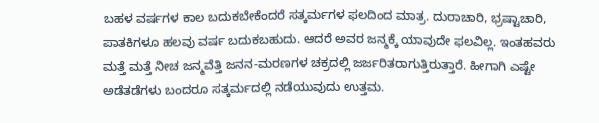ಬಹಳ ವರ್ಷಗಳ ಕಾಲ ಬದುಕಬೇಕೆಂದರೆ ಸತ್ಕರ್ಮಗಳ ಫಲದಿಂದ ಮಾತ್ರ. ದುರಾಚಾರಿ, ಭ್ರಷ್ಟಾಚಾರಿ, ಪಾತಕಿಗಳೂ ಹಲವು ವರ್ಷ ಬದುಕಬಹುದು. ಆದರೆ ಅವರ ಜನ್ಮಕ್ಕೆ ಯಾವುದೇ ಫಲವಿಲ್ಲ. ಇಂತಹವರು ಮತ್ತೆ ಮತ್ತೆ ನೀಚ ಜನ್ಮವೆತ್ತಿ ಜನನ-ಮರಣಗಳ ಚಕ್ರದಲ್ಲಿ ಜರ್ಜರಿತರಾಗುತ್ತಿರುತ್ತಾರೆ. ಹೀಗಾಗಿ ಎಷ್ಟೇ ಅಡೆತಡೆಗಳು ಬಂದರೂ ಸತ್ಕರ್ಮದಲ್ಲಿ ನಡೆಯುವುದು ಉತ್ತಮ.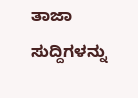ತಾಜಾ ಸುದ್ದಿಗಳನ್ನು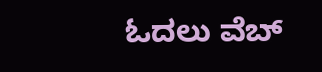ಓದಲು ವೆಬ್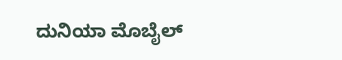ದುನಿಯಾ ಮೊಬೈಲ್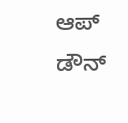ಆಪ್ ಡೌನ್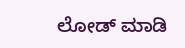ಲೋಡ್ ಮಾಡಿ